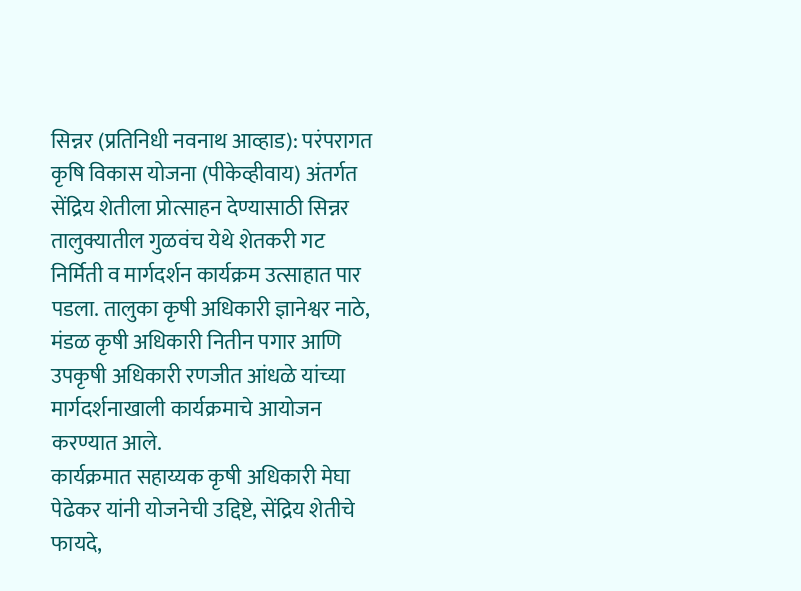सिन्नर (प्रतिनिधी नवनाथ आव्हाड): परंपरागत कृषि विकास योजना (पीकेव्हीवाय) अंतर्गत सेंद्रिय शेतीला प्रोत्साहन देण्यासाठी सिन्नर तालुक्यातील गुळवंच येथे शेतकरी गट निर्मिती व मार्गदर्शन कार्यक्रम उत्साहात पार पडला. तालुका कृषी अधिकारी ज्ञानेश्वर नाठे, मंडळ कृषी अधिकारी नितीन पगार आणि उपकृषी अधिकारी रणजीत आंधळे यांच्या मार्गदर्शनाखाली कार्यक्रमाचे आयोजन करण्यात आले.
कार्यक्रमात सहाय्यक कृषी अधिकारी मेघा पेढेकर यांनी योजनेची उद्दिष्टे, सेंद्रिय शेतीचे फायदे,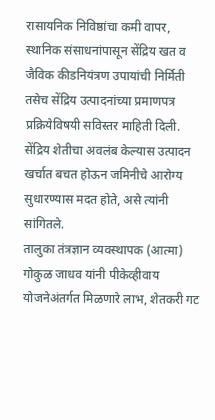रासायनिक निविष्ठांचा कमी वापर, स्थानिक संसाधनांपासून सेंद्रिय खत व जैविक कीडनियंत्रण उपायांची निर्मिती तसेच सेंद्रिय उत्पादनांच्या प्रमाणपत्र प्रक्रियेविषयी सविस्तर माहिती दिली. सेंद्रिय शेतीचा अवलंब केल्यास उत्पादन खर्चात बचत होऊन जमिनीचे आरोग्य सुधारण्यास मदत होते, असे त्यांनी सांगितले.
तालुका तंत्रज्ञान व्यवस्थापक (आत्मा) गोकुळ जाधव यांनी पीकेव्हीवाय योजनेअंतर्गत मिळणारे लाभ, शेतकरी गट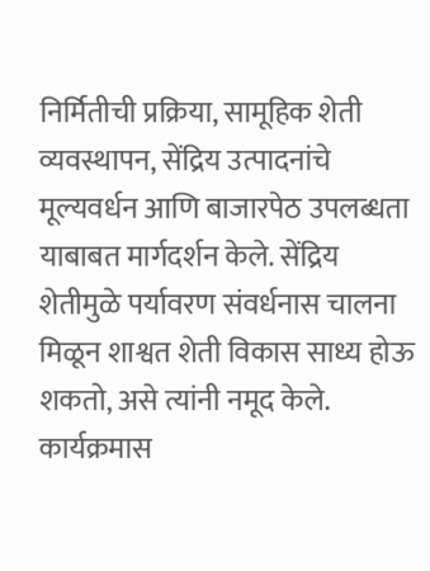निर्मितीची प्रक्रिया, सामूहिक शेती व्यवस्थापन, सेंद्रिय उत्पादनांचे मूल्यवर्धन आणि बाजारपेठ उपलब्धता याबाबत मार्गदर्शन केले. सेंद्रिय शेतीमुळे पर्यावरण संवर्धनास चालना मिळून शाश्वत शेती विकास साध्य होऊ शकतो, असे त्यांनी नमूद केले.
कार्यक्रमास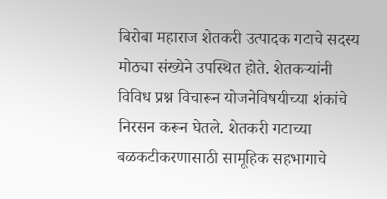बिरोबा महाराज शेतकरी उत्पादक गटाचे सदस्य मोठ्या संख्येने उपस्थित होते. शेतकऱ्यांनी विविध प्रश्न विचारून योजनेविषयीच्या शंकांचे निरसन करून घेतले. शेतकरी गटाच्या बळकटीकरणासाठी सामूहिक सहभागाचे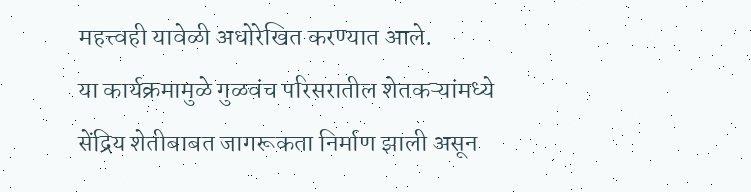महत्त्वही यावेळी अधोरेखित करण्यात आले.
या कार्यक्रमामुळे गुळवंच परिसरातील शेतकऱ्यांमध्ये सेंद्रिय शेतीबाबत जागरूकता निर्माण झाली असून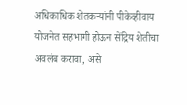अधिकाधिक शेतकऱ्यांनी पीकेव्हीवाय योजनेत सहभागी होऊन सेंद्रिय शेतीचा अवलंब करावा, असे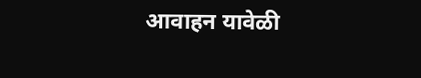आवाहन यावेळी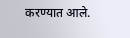करण्यात आले.